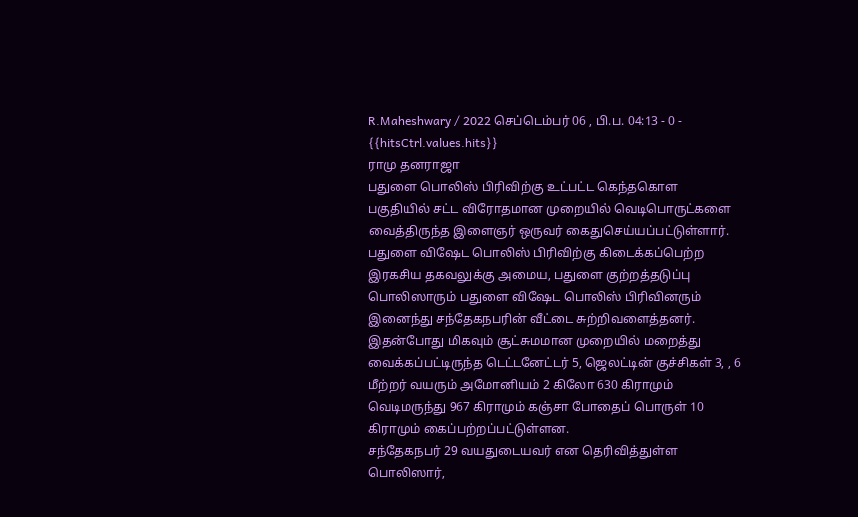R.Maheshwary / 2022 செப்டெம்பர் 06 , பி.ப. 04:13 - 0 - {{hitsCtrl.values.hits}}
ராமு தனராஜா
பதுளை பொலிஸ் பிரிவிற்கு உட்பட்ட கெந்தகொள பகுதியில் சட்ட விரோதமான முறையில் வெடிபொருட்களை வைத்திருந்த இளைஞர் ஒருவர் கைதுசெய்யப்பட்டுள்ளார்.
பதுளை விஷேட பொலிஸ் பிரிவிற்கு கிடைக்கப்பெற்ற இரகசிய தகவலுக்கு அமைய, பதுளை குற்றத்தடுப்பு பொலிஸாரும் பதுளை விஷேட பொலிஸ் பிரிவினரும் இனைந்து சந்தேகநபரின் வீட்டை சுற்றிவளைத்தனர்.
இதன்போது மிகவும் சூட்சுமமான முறையில் மறைத்து வைக்கப்பட்டிருந்த டெட்டனேட்டர் 5, ஜெலட்டின் குச்சிகள் 3, , 6 மீற்றர் வயரும் அமோனியம் 2 கிலோ 630 கிராமும் வெடிமருந்து 967 கிராமும் கஞ்சா போதைப் பொருள் 10 கிராமும் கைப்பற்றப்பட்டுள்ளன.
சந்தேகநபர் 29 வயதுடையவர் என தெரிவித்துள்ள பொலிஸார்,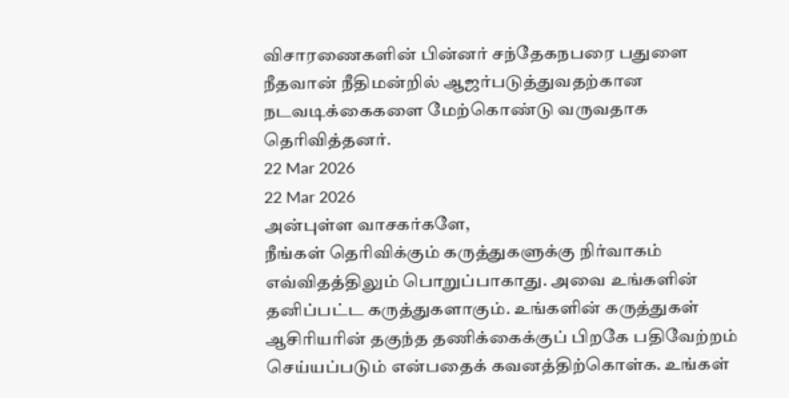விசாரணைகளின் பின்னர் சந்தேகநபரை பதுளை நீதவான் நீதிமன்றில் ஆஜர்படுத்துவதற்கான நடவடிக்கைகளை மேற்கொண்டு வருவதாக தெரிவித்தனர்.
22 Mar 2026
22 Mar 2026
அன்புள்ள வாசகர்களே,
நீங்கள் தெரிவிக்கும் கருத்துகளுக்கு நிர்வாகம் எவ்விதத்திலும் பொறுப்பாகாது. அவை உங்களின் தனிப்பட்ட கருத்துகளாகும். உங்களின் கருத்துகள் ஆசிரியரின் தகுந்த தணிக்கைக்குப் பிறகே பதிவேற்றம் செய்யப்படும் என்பதைக் கவனத்திற்கொள்க. உங்கள்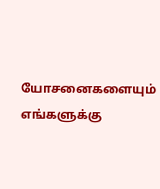யோசனைகளையும் எங்களுக்கு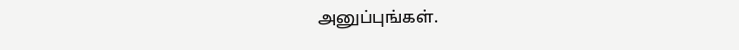அனுப்புங்கள்.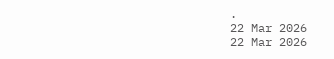.
22 Mar 2026
22 Mar 2026